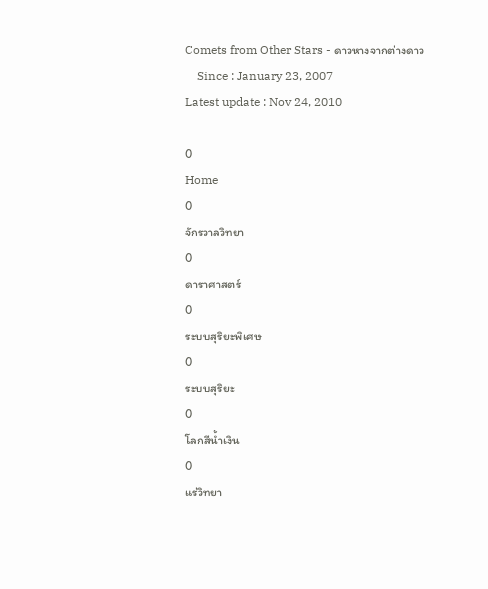Comets from Other Stars - ดาวหางจากต่างดาว
    Since : January 23, 2007                                                                                                                                 Latest update : Nov 24, 2010

0
Home
0
จักรวาลวิทยา
0
ดาราศาสตร์
0
ระบบสุริยะพิเศษ
0
ระบบสุริยะ
0
โลกสีน้ำเงิน
0
แร่วิทยา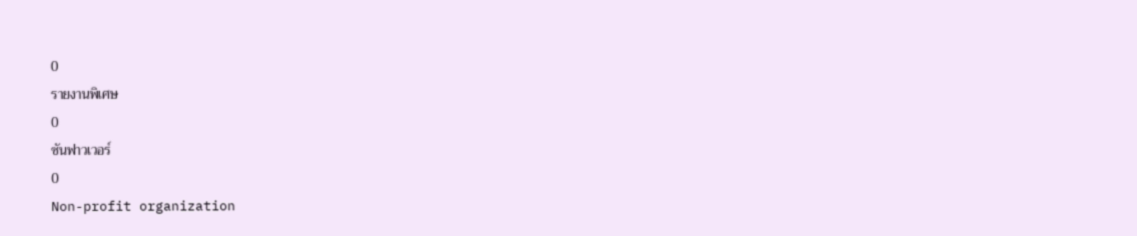0
รายงานพิเศษ
0
ซันฟาวเวอร์
0
Non-profit organization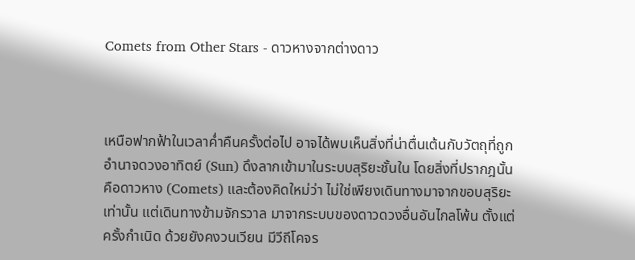Comets from Other Stars - ดาวหางจากต่างดาว



เหนือฟากฟ้าในเวลาค่ำคืนครั้งต่อไป อาจได้พบเห็นสิ่งที่น่าตื่นเต้นกับวัตถุที่ถูก
อำนาจดวงอาทิตย์ (Sun) ดึงลากเข้ามาในระบบสุริยะชั้นใน โดยสิ่งที่ปรากฎนั้น
คือดาวหาง (Comets) และต้องคิดใหม่ว่า ไม่ใช่เพียงเดินทางมาจากขอบสุริยะ
เท่านั้น แต่เดินทางข้ามจักรวาล มาจากระบบของดาวดวงอื่นอันไกลโพ้น ตั้งแต่
ครั้งกำเนิด ด้วยยังคงวนเวียน มีวีถีโคจร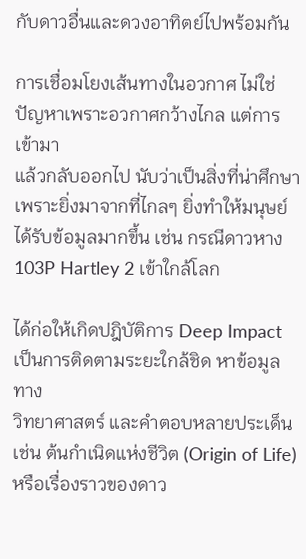กับดาวอื่นและดวงอาทิตย์ไปพร้อมกัน

การเชื่อมโยงเส้นทางในอวกาศ ไม่ใช่ปัญหาเพราะอวกาศกว้างไกล แต่การเข้ามา
แล้วกลับออกไป นับว่าเป็นสิ่งที่น่าศึกษา เพราะยิ่งมาจากที่ไกลๆ ยิ่งทำให้มนุษย์
ได้รับข้อมูลมากขึ้น เช่น กรณีดาวหาง 103P Hartley 2 เข้าใกล้โลก

ได้ก่อให้เกิดปฎิบัติการ Deep Impact เป็นการติดตามระยะใกล้ชิด หาข้อมูลทาง
วิทยาศาสตร์ และคำตอบหลายประเด็น เช่น ต้นกำเนิดแห่งชีวิต (Origin of Life)
หรือเรื่องราวของดาว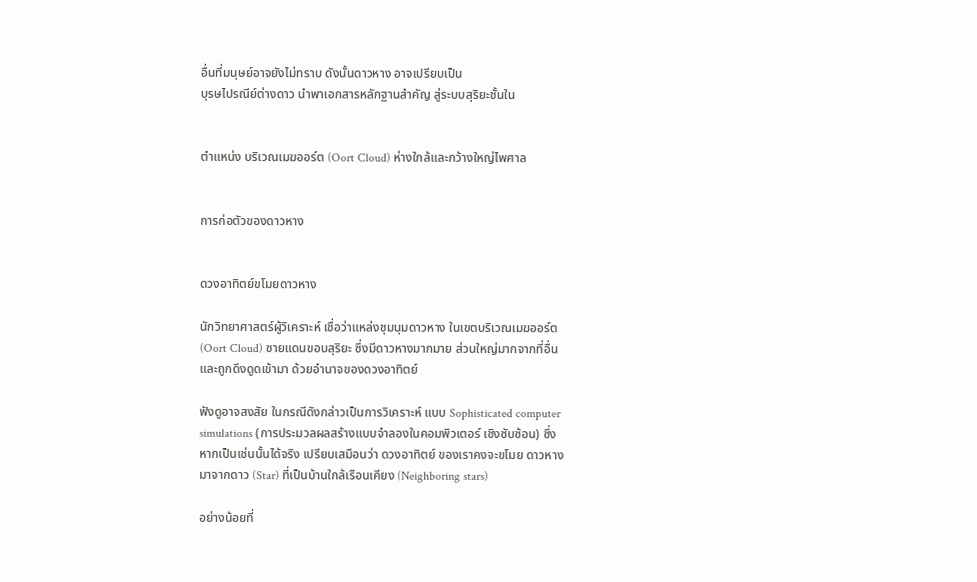อื่นที่มนุษย์อาจยังไม่ทราบ ดังนั้นดาวหาง อาจเปรียบเป็น
บุรษไปรณีย์ต่างดาว นำพาเอกสารหลักฐานสำคัญ สู่ระบบสุริยะชั้นใน


ตำแหน่ง บริเวณเมฆออร์ต (Oort Cloud) ห่างใกล้และกว้างใหญ่ไพศาล


การก่อตัวของดาวหาง


ดวงอาทิตย์ขโมยดาวหาง

นักวิทยาศาสตร์ผู้วิเคราะห์ เชื่อว่าแหล่งชุมนุมดาวหาง ในเขตบริเวณเมฆออร์ต
(Oort Cloud) ชายแดนขอบสุริยะ ซึ่งมีดาวหางมากมาย ส่วนใหญ่มากจากที่อื่น
และถูกดึงดูดเข้ามา ด้วยอำนาจของดวงอาทิตย์

ฟังดูอาจสงสัย ในกรณีดังกล่าวเป็นการวิเคราะห์ แบบ Sophisticated computer
simulations (การประมวลผลสร้างแบบจำลองในคอมพิวเตอร์ เชิงซับซ้อน) ซึ่ง
หากเป็นเช่นนั้นได้จริง เปรียบเสมือนว่า ดวงอาทิตย์ ของเราคงจะขโมย ดาวหาง
มาจากดาว (Star) ที่เป็นบ้านใกล้เรือนเคียง (Neighboring stars)

อย่างน้อยที่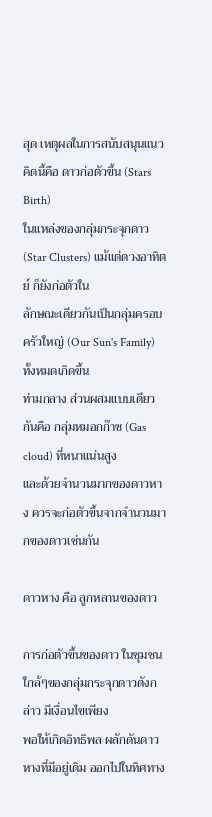สุด เหตุผลในการสนับสนุนแนวคิดนี้คือ ดาวก่อตัวขึ้น (Stars Birth)
ในแหล่งของกลุ่มกระจุกดาว (Star Clusters) แม้แต่ดวงอาทิตย์ ก็ยังก่อตัวใน
ลักษณะเดียวกันเป็นกลุ่มครอบครัวใหญ่ (Our Sun's Family) ทั้งหมดเกิดขึ้น
ท่ามกลาง ส่วนผสมแบบเดียวกันคือ กลุ่มหมอกก๊าซ (Gas cloud) ที่หนาแน่นสูง
และด้วยจำนวนมากของดาวหาง ควรจะก่อตัวขึ้นจากจำนวนมากของดาวเช่นกัน

ดาวหาง คือ ลูกหลานของดาว

การก่อตัวขึ้นของดาว ในชุมชนใกล้ๆของกลุ่มกระจุกดาวดังกล่าว มีเงื่อนไขเพียง
พอให้เกิดอิทธิพล ผลักดันดาวหางที่มีอยู่เดิม ออกไปในทิศทาง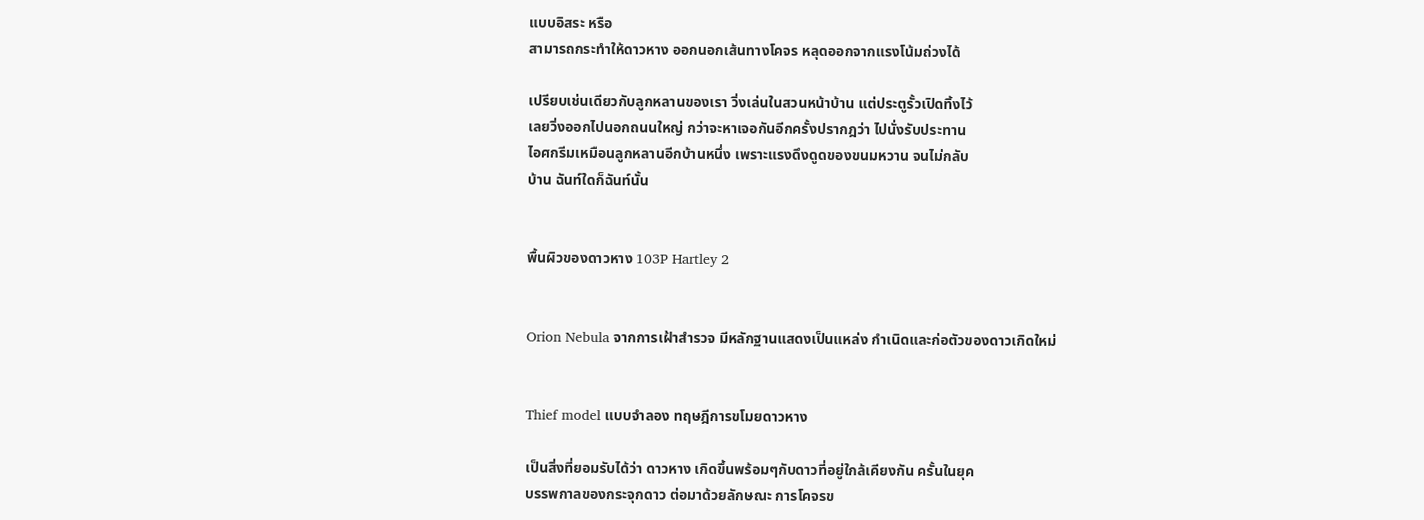แบบอิสระ หรือ
สามารถกระทำให้ดาวหาง ออกนอกเส้นทางโคจร หลุดออกจากแรงโน้มถ่วงได้

เปรียบเช่นเดียวกับลูกหลานของเรา วิ่งเล่นในสวนหน้าบ้าน แต่ประตูรั้วเปิดทิ้งไว้
เลยวิ่งออกไปนอกถนนใหญ่ กว่าจะหาเจอกันอีกครั้งปรากฎว่า ไปนั่งรับประทาน
ไอศกรีมเหมือนลูกหลานอีกบ้านหนึ่ง เพราะแรงดึงดูดของขนมหวาน จนไม่กลับ
บ้าน ฉันท์ใดก็ฉันท์นั้น


พื้นผิวของดาวหาง 103P Hartley 2


Orion Nebula จากการเฝ้าสำรวจ มีหลักฐานแสดงเป็นแหล่ง กำเนิดและก่อตัวของดาวเกิดใหม่


Thief model แบบจำลอง ทฤษฎีการขโมยดาวหาง

เป็นสิ่งที่ยอมรับได้ว่า ดาวหาง เกิดขึ้นพร้อมๆกับดาวที่อยู่ใกล้เคียงกัน ครั้นในยุค
บรรพกาลของกระจุกดาว ต่อมาด้วยลักษณะ การโคจรข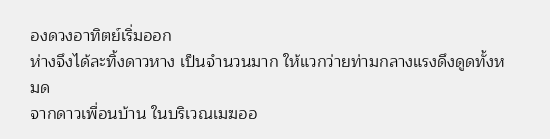องดวงอาทิตย์เริ่มออก
ห่างจึงได้ละทิ้งดาวหาง เป็นจำนวนมาก ให้แวกว่ายท่ามกลางแรงดึงดูดทั้งหมด
จากดาวเพื่อนบ้าน ในบริเวณเมฆออ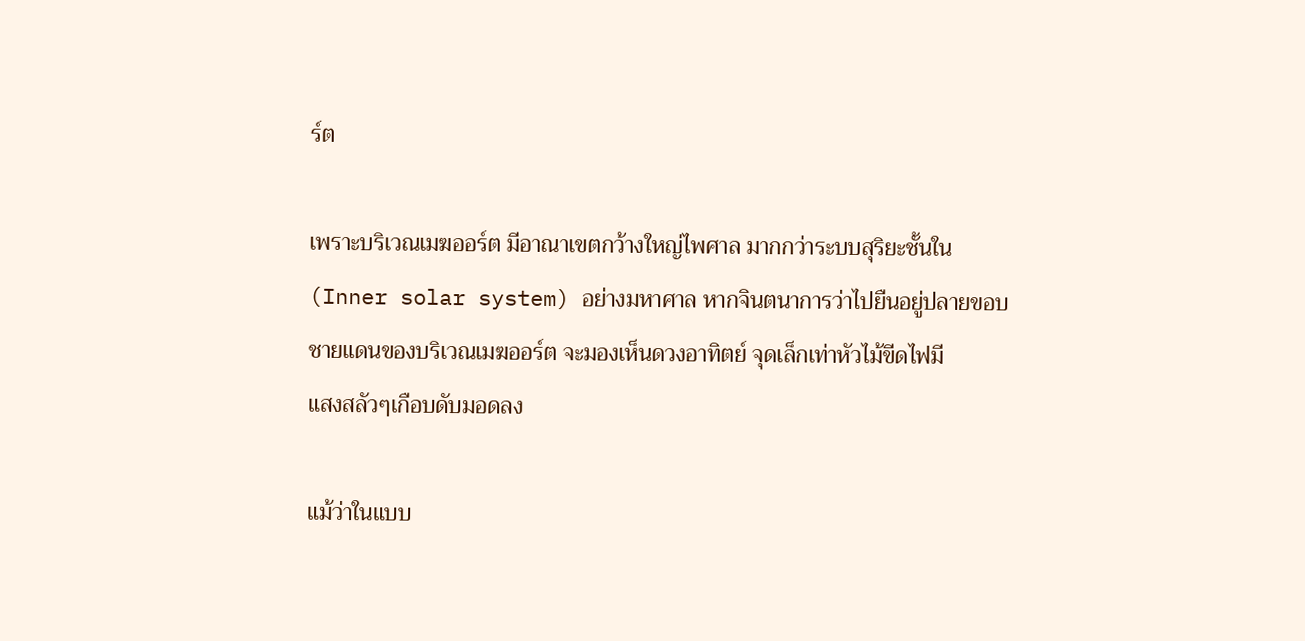ร์ต

เพราะบริเวณเมฆออร์ต มีอาณาเขตกว้างใหญ่ไพศาล มากกว่าระบบสุริยะชั้นใน
(Inner solar system) อย่างมหาศาล หากจินตนาการว่าไปยืนอยู่ปลายขอบ
ชายแดนของบริเวณเมฆออร์ต จะมองเห็นดวงอาทิตย์ จุดเล็กเท่าหัวไม้ขีดไฟมี
แสงสลัวๆเกือบดับมอดลง

แม้ว่าในแบบ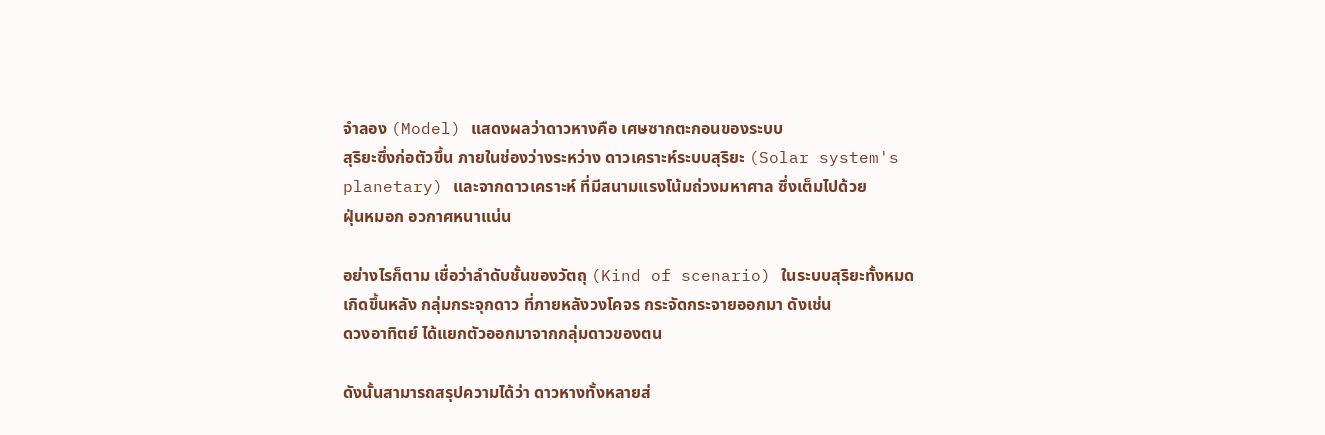จำลอง (Model) แสดงผลว่าดาวหางคือ เศษซากตะกอนของระบบ
สุริยะซึ่งก่อตัวขึ้น ภายในช่องว่างระหว่าง ดาวเคราะห์ระบบสุริยะ (Solar system's
planetary) และจากดาวเคราะห์ ที่มีสนามแรงโน้มถ่วงมหาศาล ซึ่งเต็มไปด้วย
ฝุ่นหมอก อวกาศหนาแน่น

อย่างไรก็ตาม เชื่อว่าลำดับชั้นของวัตถุ (Kind of scenario) ในระบบสุริยะทั้งหมด
เกิดขึ้นหลัง กลุ่มกระจุกดาว ที่ภายหลังวงโคจร กระจัดกระจายออกมา ดังเช่น
ดวงอาทิตย์ ได้แยกตัวออกมาจากกลุ่มดาวของตน

ดังนั้นสามารถสรุปความได้ว่า ดาวหางทั้งหลายส่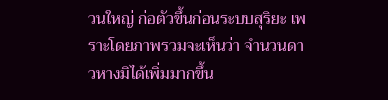วนใหญ่ ก่อตัวขึ้นก่อนระบบสุริยะ เพราะโดยภาพรวมจะเห็นว่า จำนวนดาวหางมิได้เพิ่มมากขึ้น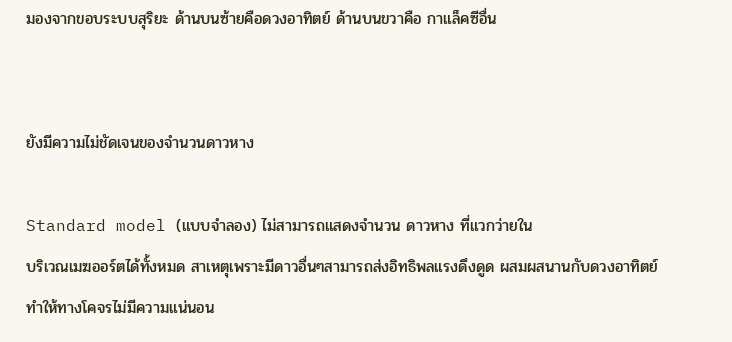มองจากขอบระบบสุริยะ ด้านบนซ้ายคือดวงอาทิตย์ ด้านบนขวาคือ กาแล็คซีอื่น


ยังมีความไม่ชัดเจนของจำนวนดาวหาง

Standard model (แบบจำลอง) ไม่สามารถแสดงจำนวน ดาวหาง ที่แวกว่ายใน
บริเวณเมฆออร์ตได้ทั้งหมด สาเหตุเพราะมีดาวอื่นๆสามารถส่งอิทธิพลแรงดึงดูด ผสมผสนานกับดวงอาทิตย์ ทำให้ทางโคจรไม่มีความแน่นอน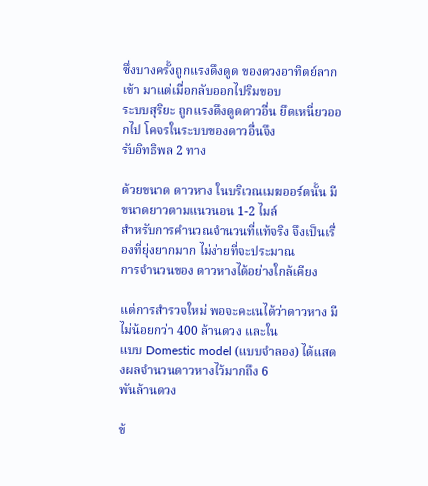ซึ่งบางครั้งถูกแรงดึงดูด ของดวงอาทิตย์ลากเข้า มาแต่เมื่อกลับออกไปริมขอบ
ระบบสุริยะ ถูกแรงดึงดูดดาวอื่น ยึดเหนี่ยวออกไป โคจรในระบบของดาวอื่นจึง
รับอิทธิพล 2 ทาง

ด้วยขนาด ดาวหาง ในบริเวณเมฆออร์ตนั้น มีขนาดยาวตามแนวนอน 1-2 ไมล์
สำหรับการคำนวณจำนวนที่แท้จริง จึงเป็นเรื่องที่ยุ่งยากมาก ไม่ง่ายที่จะประมาณ
การจำนวนของ ดาวหางได้อย่างใกล้เคียง

แต่การสำรวจใหม่ พอจะคะเนได้ว่าดาวหาง มีไม่น้อยกว่า 400 ล้านดวง และใน
แบบ Domestic model (แบบจำลอง) ได้แสดงผลจำนวนดาวหางไว้มากถึง 6
พันล้านดวง

ข้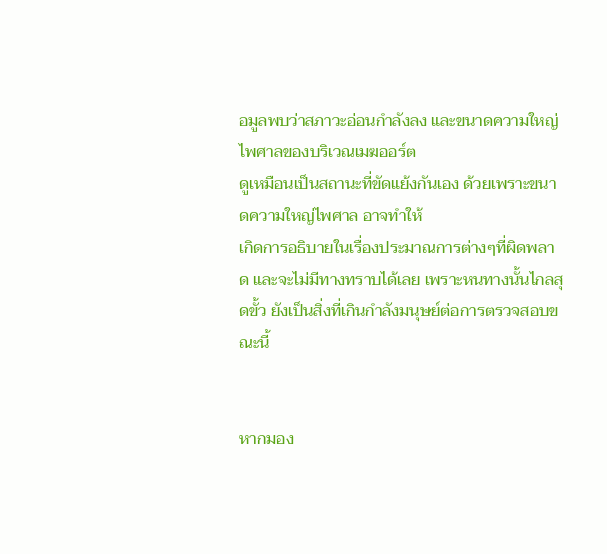อมูลพบว่าสภาวะอ่อนกำลังลง และขนาดความใหญ่ไพศาลของบริเวณเมฆออร์ต
ดูเหมือนเป็นสถานะที่ขัดแย้งกันเอง ด้วยเพราะขนาดความใหญ่ไพศาล อาจทำให้
เกิดการอธิบายในเรื่องประมาณการต่างๆที่ผิดพลาด และจะไม่มีทางทราบได้เลย เพราะหนทางนั้นไกลสุดขั้ว ยังเป็นสิ่งที่เกินกำลังมนุษย์ต่อการตรวจสอบขณะนี้


หากมอง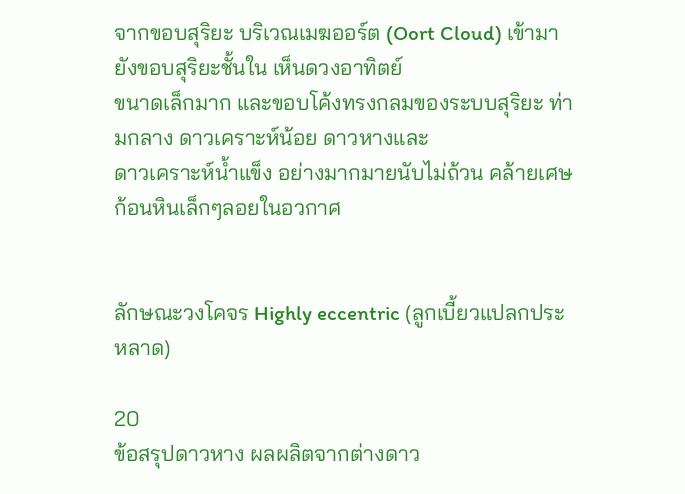จากขอบสุริยะ บริเวณเมฆออร์ต (Oort Cloud) เข้ามายังขอบสุริยะชั้นใน เห็นดวงอาทิตย์
ขนาดเล็กมาก และขอบโค้งทรงกลมของระบบสุริยะ ท่ามกลาง ดาวเคราะห์น้อย ดาวหางและ
ดาวเคราะห์น้ำแข็ง อย่างมากมายนับไม่ถ้วน คล้ายเศษก้อนหินเล็กๆลอยในอวกาศ


ลักษณะวงโคจร Highly eccentric (ลูกเบี้ยวแปลกประหลาด)

20
ข้อสรุปดาวหาง ผลผลิตจากต่างดาว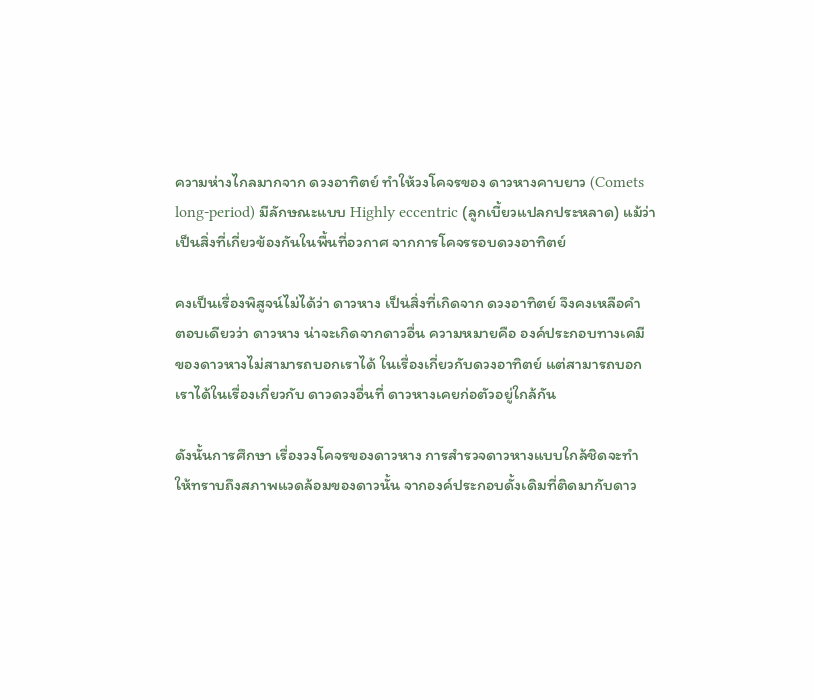ความห่างไกลมากจาก ดวงอาทิตย์ ทำให้วงโคจรของ ดาวหางคาบยาว (Comets
long-period) มีลักษณะแบบ Highly eccentric (ลูกเบี้ยวแปลกประหลาด) แม้ว่า
เป็นสิ่งที่เกี่ยวข้องกันในพื้นที่อวกาศ จากการโคจรรอบดวงอาทิตย์

คงเป็นเรื่องพิสูจน์ไม่ได้ว่า ดาวหาง เป็นสิ่งที่เกิดจาก ดวงอาทิตย์ จึงคงเหลือคำ
ตอบเดียวว่า ดาวหาง น่าจะเกิดจากดาวอื่น ความหมายคือ องค์ประกอบทางเคมี
ของดาวหางไม่สามารถบอกเราได้ ในเรื่องเกี่ยวกับดวงอาทิตย์ แต่สามารถบอก
เราได้ในเรื่องเกี่ยวกับ ดาวดวงอื่นที่ ดาวหางเคยก่อตัวอยู่ใกล้กัน

ดังนั้นการศึกษา เรื่องวงโคจรของดาวหาง การสำรวจดาวหางแบบใกล้ชิดจะทำ
ให้ทราบถึงสภาพแวดล้อมของดาวนั้น จากองค์ประกอบดั้งเดิมที่ติดมากับดาว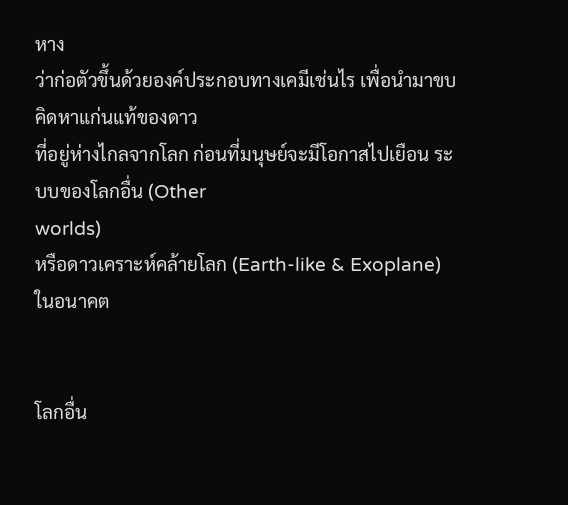หาง
ว่าก่อตัวขึ้นด้วยองค์ประกอบทางเคมีเช่นไร เพื่อนำมาขบคิดหาแก่นแท้ของดาว
ที่อยู่ห่างไกลจากโลก ก่อนที่มนุษย์จะมีโอกาสไปเยือน ระบบของโลกอื่น (Other
worlds)
หรือดาวเคราะห์คล้ายโลก (Earth-like & Exoplane) ในอนาคต


โลกอื่น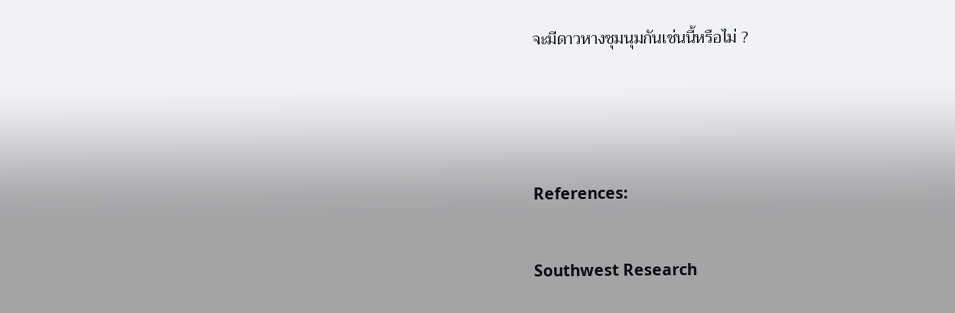จะมีดาวหางชุมนุมกันเช่นนี้หรือไม่ ?



References:

Southwest Research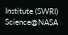Institute (SWRI)
Science@NASA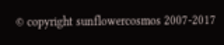© copyright sunflowercosmos 2007-2017